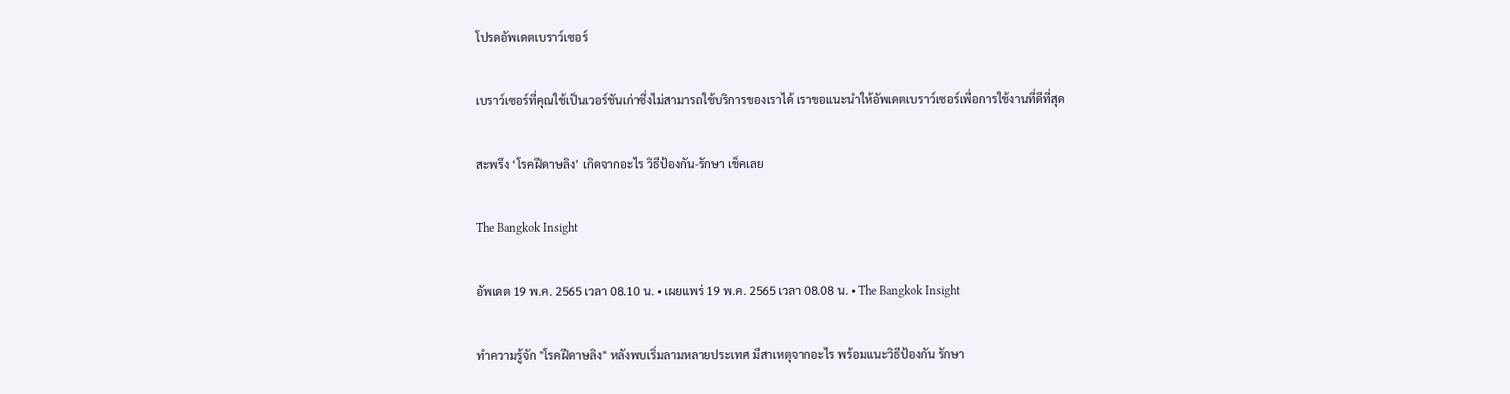โปรดอัพเดตเบราว์เซอร์

เบราว์เซอร์ที่คุณใช้เป็นเวอร์ชันเก่าซึ่งไม่สามารถใช้บริการของเราได้ เราขอแนะนำให้อัพเดตเบราว์เซอร์เพื่อการใช้งานที่ดีที่สุด

สะพรึง ‘โรคฝีดาษลิง’ เกิดจากอะไร วิธีป้องกัน-รักษา เช็คเลย

The Bangkok Insight

อัพเดต 19 พ.ค. 2565 เวลา 08.10 น. • เผยแพร่ 19 พ.ค. 2565 เวลา 08.08 น. • The Bangkok Insight

ทำความรู้จัก "โรคฝีดาษลิง" หลังพบเริ่มลามหลายประเทศ มีสาเหตุจากอะไร พร้อมแนะวิธีป้องกัน รักษา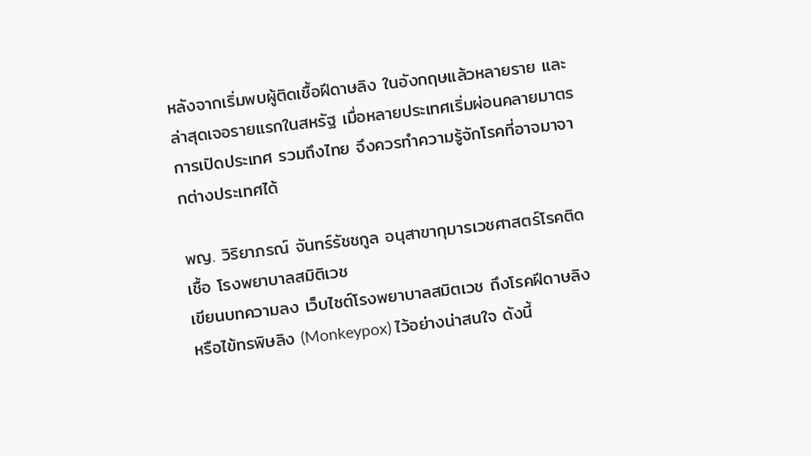หลังจากเริ่มพบผู้ติดเชื้อฝีดาษลิง ในอังกฤษแล้วหลายราย และล่าสุดเจอรายแรกในสหรัฐ เมื่อหลายประเทศเริ่มผ่อนคลายมาตรการเปิดประเทศ รวมถึงไทย จึงควรทำความรู้จักโรคที่อาจมาจากต่างประเทศได้

พญ. วิริยาภรณ์ จันทร์รัชชกูล อนุสาขากุมารเวชศาสตร์โรคติดเชื้อ โรงพยาบาลสมิติเวช
เขียนบทความลง เว็บไซต์โรงพยาบาลสมิตเวช ถึงโรคฝีดาษลิง หรือไข้ทรพิษลิง (Monkeypox) ไว้อย่างน่าสนใจ ดังนี้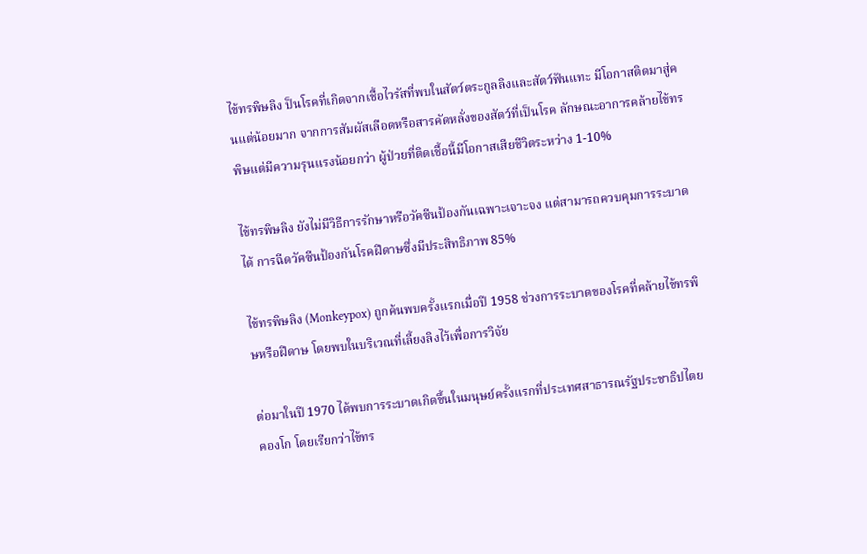ไข้ทรพิษลิง ป็นโรคที่เกิดจากเชื้อไวรัสที่พบในสัตว์ตระกูลลิงและสัตว์ฟันแทะ มีโอกาสติดมาสู่คนแต่น้อยมาก จากการสัมผัสเลือดหรือสารคัดหลั่งของสัตว์ที่เป็นโรค ลักษณะอาการคล้ายไข้ทรพิษแต่มีความรุนแรงน้อยกว่า ผู้ป่วยที่ติดเชื้อนี้มีโอกาสเสียชีวิตระหว่าง 1-10%

ไข้ทรพิษลิง ยังไม่มีวิธีการรักษาหรือวัคซีนป้องกันเฉพาะเจาะจง แต่สามารถควบคุมการระบาดได้ การฉีดวัคซีนป้องกันโรคฝีดาษซึ่งมีประสิทธิภาพ 85%

ไข้ทรพิษลิง (Monkeypox) ถูกค้นพบครั้งแรกเมื่อปี 1958 ช่วงการระบาดของโรคที่คล้ายไข้ทรพิษหรือฝีดาษ โดยพบในบริเวณที่เลี้ยงลิงไว้เพื่อการวิจัย

ต่อมาในปี 1970 ได้พบการระบาดเกิดขึ้นในมนุษย์ครั้งแรกที่ประเทศสาธารณรัฐประชาธิปไตยคองโก โดยเรียกว่าไข้ทร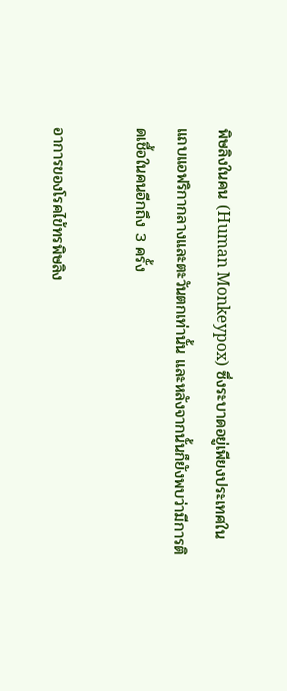พิษลิงในคน (Human Monkeypox) ซึ่งระบาดอยู่เพียงประเทศในแถบแอฟริกากลางและตะวันตกเท่านั้น และหลังจากนั้นก็ยังพบว่ามีการติดเชื้อในคนอีกถึง 3 ครั้ง

อาการของโรคไข้ทรพิษลิง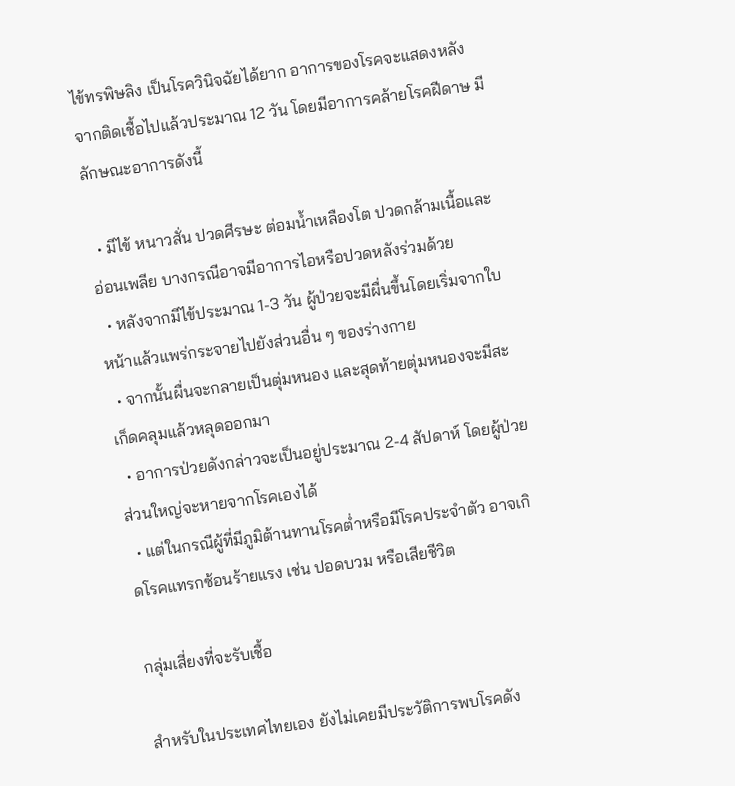ไข้ทรพิษลิง เป็นโรควินิจฉัยได้ยาก อาการของโรคจะแสดงหลังจากติดเชื้อไปแล้วประมาณ 12 วัน โดยมีอาการคล้ายโรคฝีดาษ มีลักษณะอาการดังนี้

  • มีไข้ หนาวสั่น ปวดศีรษะ ต่อมน้ำเหลืองโต ปวดกล้ามเนื้อและอ่อนเพลีย บางกรณีอาจมีอาการไอหรือปวดหลังร่วมด้วย
  • หลังจากมีไข้ประมาณ 1-3 วัน ผู้ป่วยจะมีผื่นขึ้นโดยเริ่มจากใบหน้าแล้วแพร่กระจายไปยังส่วนอื่น ๆ ของร่างกาย
  • จากนั้นผื่นจะกลายเป็นตุ่มหนอง และสุดท้ายตุ่มหนองจะมีสะเก็ดคลุมแล้วหลุดออกมา
  • อาการป่วยดังกล่าวจะเป็นอยู่ประมาณ 2-4 สัปดาห์ โดยผู้ป่วยส่วนใหญ่จะหายจากโรคเองได้
  • แต่ในกรณีผู้ที่มีภูมิต้านทานโรคต่ำหรือมีโรคประจำตัว อาจเกิดโรคแทรกซ้อนร้ายแรง เช่น ปอดบวม หรือเสียชีวิต

กลุ่มเสี่ยงที่จะรับเชื้อ

สำหรับในประเทศไทยเอง ยังไม่เคยมีประวัติการพบโรคดัง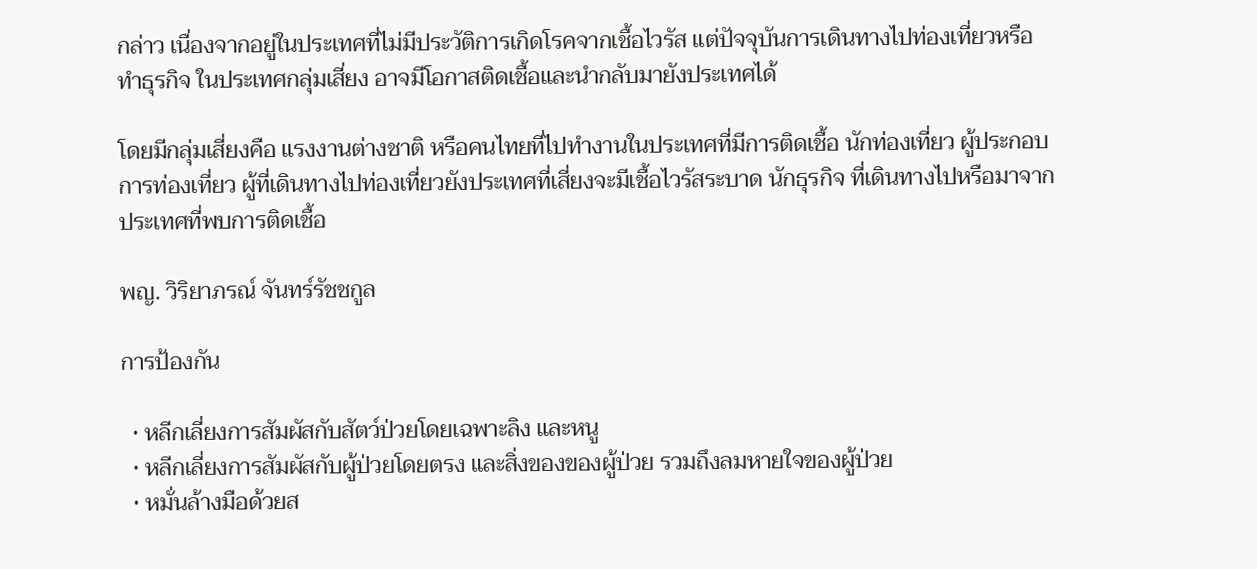กล่าว เนื่องจากอยู่ในประเทศที่ไม่มีประวัติการเกิดโรคจากเชื้อไวรัส แต่ปัจจุบันการเดินทางไปท่องเที่ยวหรือทำธุรกิจ ในประเทศกลุ่มเสี่ยง อาจมีโอกาสติดเชื้อและนำกลับมายังประเทศได้

โดยมีกลุ่มเสี่ยงคือ แรงงานต่างชาติ หรือคนไทยที่ไปทำงานในประเทศที่มีการติดเชื้อ นักท่องเที่ยว ผู้ประกอบการท่องเที่ยว ผู้ที่เดินทางไปท่องเที่ยวยังประเทศที่เสี่ยงจะมีเชื้อไวรัสระบาด นักธุรกิจ ที่เดินทางไปหรือมาจากประเทศที่พบการติดเชื้อ

พญ. วิริยาภรณ์ จันทร์รัชชกูล

การป้องกัน

  • หลีกเลี่ยงการสัมผัสกับสัตว์ป่วยโดยเฉพาะลิง และหนู
  • หลีกเลี่ยงการสัมผัสกับผู้ป่วยโดยตรง และสิ่งของของผู้ป่วย รวมถึงลมหายใจของผู้ป่วย
  • หมั่นล้างมือด้วยส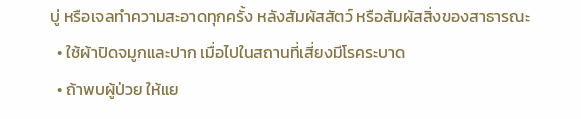บู่ หรือเจลทำความสะอาดทุกครั้ง หลังสัมผัสสัตว์ หรือสัมผัสสิ่งของสาธารณะ
  • ใช้ผ้าปิดจมูกและปาก เมื่อไปในสถานที่เสี่ยงมีโรคระบาด
  • ถ้าพบผู้ป่วย ให้แย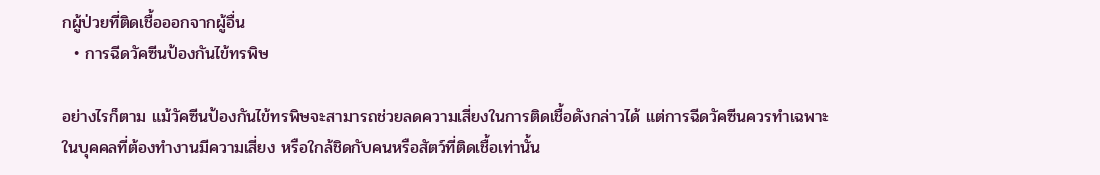กผู้ป่วยที่ติดเชื้อออกจากผู้อื่น
  • การฉีดวัคซีนป้องกันไข้ทรพิษ

อย่างไรก็ตาม แม้วัคซีนป้องกันไข้ทรพิษจะสามารถช่วยลดความเสี่ยงในการติดเชื้อดังกล่าวได้ แต่การฉีดวัคซีนควรทำเฉพาะในบุคคลที่ต้องทำงานมีความเสี่ยง หรือใกล้ชิดกับคนหรือสัตว์ที่ติดเชื้อเท่านั้น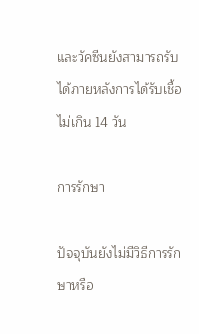และวัคซีนยังสามารถรับได้ภายหลังการได้รับเชื้อไม่เกิน 14 วัน

การรักษา

ปัจจุบันยังไม่มีวิธีการรักษาหรือ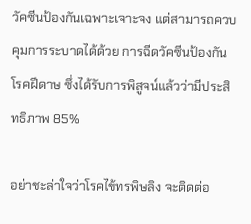วัคซีนป้องกันเฉพาะเจาะจง แต่สามารถควบคุมการระบาดได้ด้วย การฉีดวัคซีนป้องกันโรคฝีดาษ ซึ่งได้รับการพิสูจน์แล้วว่ามีประสิทธิภาพ 85%

อย่าชะล่าใจว่าโรคไข้ทรพิษลิง จะติดต่อ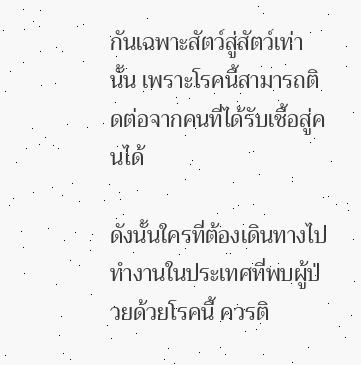กันเฉพาะสัตว์สู่สัตว์เท่านั้น เพราะโรคนี้สามารถติดต่อจากคนที่ได้รับเชื้อสู่คนได้

ดังนั้นใครที่ต้องเดินทางไปทำงานในประเทศที่พบผู้ป่วยด้วยโรคนี้ ควรติ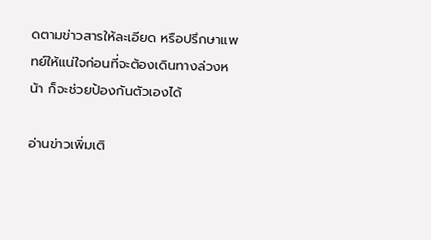ดตามข่าวสารให้ละเอียด หรือปรึกษาแพทย์ให้แน่ใจก่อนที่จะต้องเดินทางล่วงหน้า ก็จะช่วยป้องกันตัวเองได้

อ่านข่าวเพิ่มเติ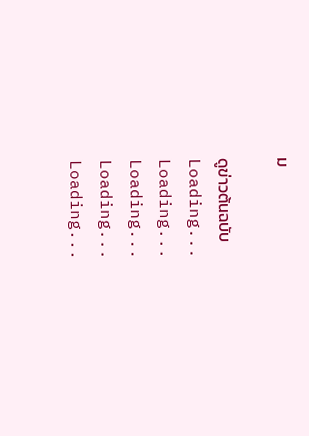ม

ดูข่าวต้นฉบับ
Loading...
Loading...
Loading...
Loading...
Loading...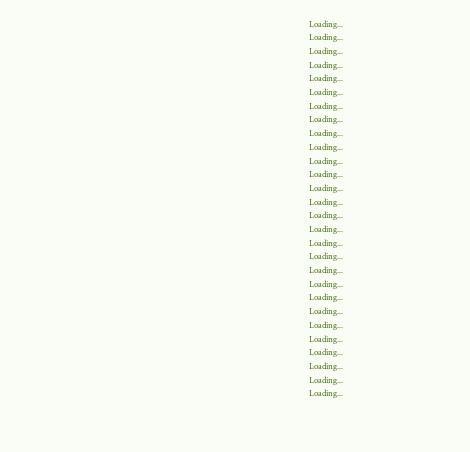Loading...
Loading...
Loading...
Loading...
Loading...
Loading...
Loading...
Loading...
Loading...
Loading...
Loading...
Loading...
Loading...
Loading...
Loading...
Loading...
Loading...
Loading...
Loading...
Loading...
Loading...
Loading...
Loading...
Loading...
Loading...
Loading...
Loading...
Loading...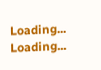Loading...
Loading...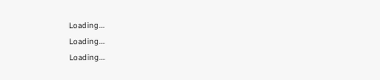Loading...
Loading...
Loading...